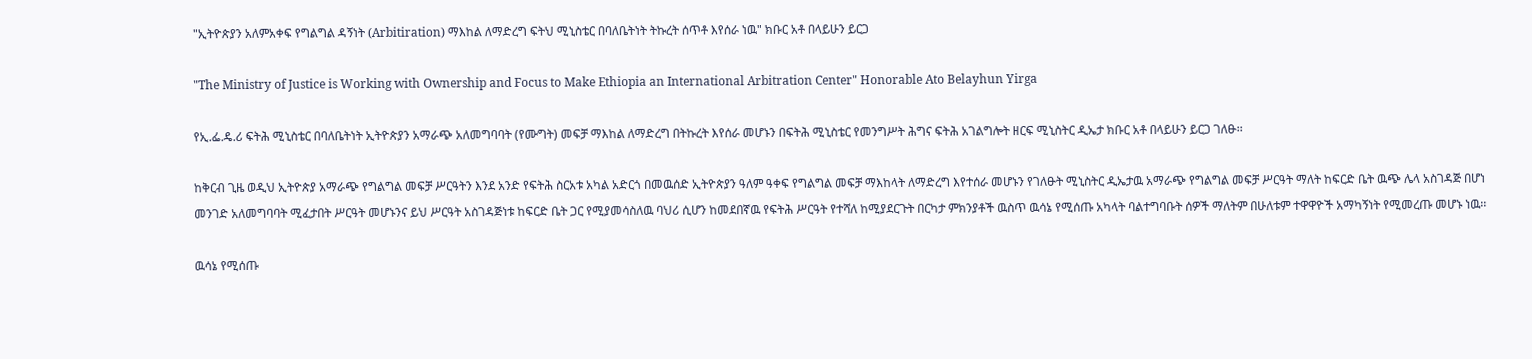"ኢትዮጵያን አለምአቀፍ የግልግል ዳኝነት (Arbitiration) ማእከል ለማድረግ ፍትህ ሚኒስቴር በባለቤትነት ትኩረት ሰጥቶ እየሰራ ነዉ" ክቡር አቶ በላይሁን ይርጋ

"The Ministry of Justice is Working with Ownership and Focus to Make Ethiopia an International Arbitration Center" Honorable Ato Belayhun Yirga

የኢ.ፌ.ዴ.ሪ ፍትሕ ሚኒስቴር በባለቤትነት ኢትዮጵያን አማራጭ አለመግባባት (የሙግት) መፍቻ ማእከል ለማድረግ በትኩረት እየሰራ መሆኑን በፍትሕ ሚኒስቴር የመንግሥት ሕግና ፍትሕ አገልግሎት ዘርፍ ሚኒስትር ዲኤታ ክቡር አቶ በላይሁን ይርጋ ገለፁ፡፡

ከቅርብ ጊዜ ወዲህ ኢትዮጵያ አማራጭ የግልግል መፍቻ ሥርዓትን እንደ አንድ የፍትሕ ስርአቱ አካል አድርጎ በመዉሰድ ኢትዮጵያን ዓለም ዓቀፍ የግልግል መፍቻ ማእከላት ለማድረግ እየተሰራ መሆኑን የገለፁት ሚኒስትር ዲኤታዉ አማራጭ የግልግል መፍቻ ሥርዓት ማለት ከፍርድ ቤት ዉጭ ሌላ አስገዳጅ በሆነ መንገድ አለመግባባት ሚፈታበት ሥርዓት መሆኑንና ይህ ሥርዓት አስገዳጅነቱ ከፍርድ ቤት ጋር የሚያመሳስለዉ ባህሪ ሲሆን ከመደበኛዉ የፍትሕ ሥርዓት የተሻለ ከሚያደርጉት በርካታ ምክንያቶች ዉስጥ ዉሳኔ የሚሰጡ አካላት ባልተግባቡት ሰዎች ማለትም በሁለቱም ተዋዋዮች አማካኝነት የሚመረጡ መሆኑ ነዉ፡፡

ዉሳኔ የሚሰጡ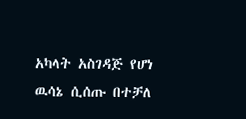አካላት አስገዳጅ የሆነ ዉሳኔ ሲሰጡ በተቻለ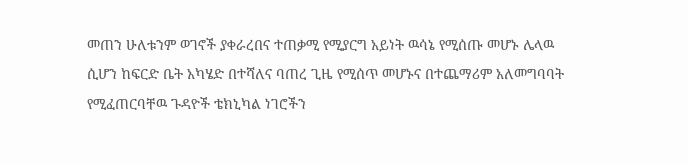መጠን ሁለቱንም ወገኖች ያቀራረበና ተጠቃሚ የሚያርግ አይነት ዉሳኔ የሚሰጡ መሆኑ ሌላዉ ሲሆን ከፍርድ ቤት አካሄድ በተሻለና ባጠረ ጊዜ የሚሰጥ መሆኑና በተጨማሪም አለመግባባት የሚፈጠርባቸዉ ጉዳዮች ቴክኒካል ነገሮችን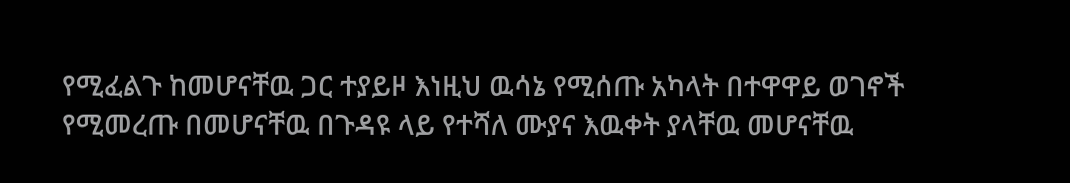የሚፈልጉ ከመሆናቸዉ ጋር ተያይዞ እነዚህ ዉሳኔ የሚሰጡ አካላት በተዋዋይ ወገኖች የሚመረጡ በመሆናቸዉ በጉዳዩ ላይ የተሻለ ሙያና እዉቀት ያላቸዉ መሆናቸዉ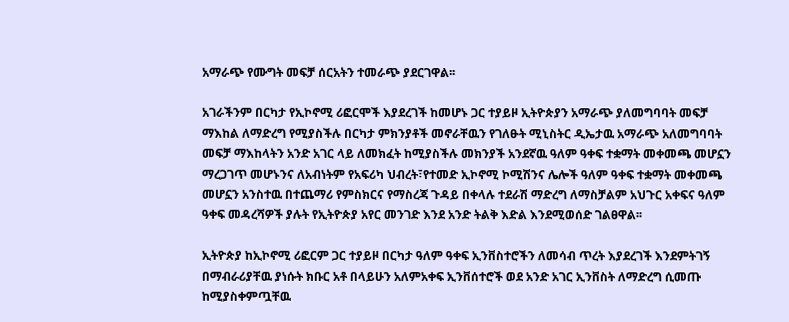አማራጭ የሙግት መፍቻ ሰርአትን ተመራጭ ያደርገዋል፡፡

አገራችንም በርካታ የኢኮኖሚ ሪፎርሞች እያደረገች ከመሆኑ ጋር ተያይዞ ኢትዮጵያን አማራጭ ያለመግባባት መፍቻ ማእከል ለማድረግ የሚያስችሉ በርካታ ምክንያቶች መኖራቸዉን የገለፁት ሚኒስትር ዲኤታዉ አማራጭ አለመግባባት መፍቻ ማእከላትን አንድ አገር ላይ ለመክፈት ከሚያስችሉ መክንያች አንደኛዉ ዓለም ዓቀፍ ተቋማት መቀመጫ መሆኗን ማረጋገጥ መሆኑንና ለአብነትም የአፍሪካ ህብረት፣የተመድ ኢኮኖሚ ኮሚሽንና ሌሎች ዓለም ዓቀፍ ተቋማት መቀመጫ መሆኗን አንስተዉ በተጨማሪ የምስክርና የማስረጃ ጉዳይ በቀላሉ ተደራሽ ማድረግ ለማስቻልም አህጉር አቀፍና ዓለም ዓቀፍ መዳረሻዎች ያሉት የኢትዮጵያ አየር መንገድ እንደ አንድ ትልቅ እድል እንደሚወሰድ ገልፀዋል፡፡

ኢትዮጵያ ከኢኮኖሚ ሪፎርም ጋር ተያይዞ በርካታ ዓለም ዓቀፍ ኢንቨስተሮችን ለመሳብ ጥረት እያደረገች እንደምትገኝ በማብራሪያቸዉ ያነሱት ክቡር አቶ በላይሁን አለምአቀፍ ኢንቨሰተሮች ወደ አንድ አገር ኢንቨስት ለማድረግ ሲመጡ ከሚያስቀምጧቸዉ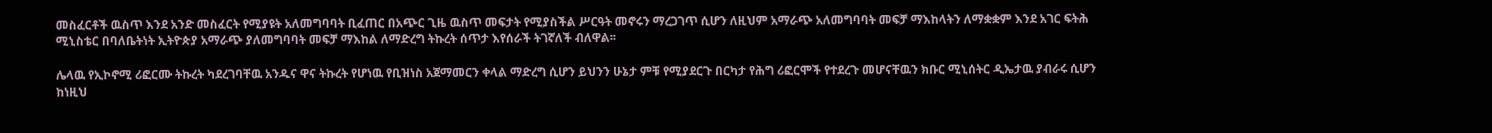መስፈርቶች ዉስጥ እንደ አንድ መስፈርት የሚያዩት አለመግባባት ቢፈጠር በአጭር ጊዜ ዉስጥ መፍታት የሚያስችል ሥርዓት መኖሩን ማረጋገጥ ሲሆን ለዚህም አማራጭ አለመግባባት መፍቻ ማእከላትን ለማቋቋም እንደ አገር ፍትሕ ሚኒስቴር በባለቤትነት ኢትዮጵያ አማራጭ ያለመግባባት መፍቻ ማእከል ለማድረግ ትኩረት ሰጥታ እየሰራች ትገኛለች ብለዋል፡፡

ሌላዉ የኢኮኖሚ ሪፎርሙ ትኩረት ካደረገባቸዉ አንዱና ዋና ትኩረት የሆነዉ የቢዝነስ አጀማመርን ቀላል ማድረግ ሲሆን ይህንን ሁኔታ ምቹ የሚያደርጉ በርካታ የሕግ ሪፎርሞች የተደረጉ መሆናቸዉን ክቡር ሚኒሰትር ዲኤታዉ ያብራሩ ሲሆን ከነዚህ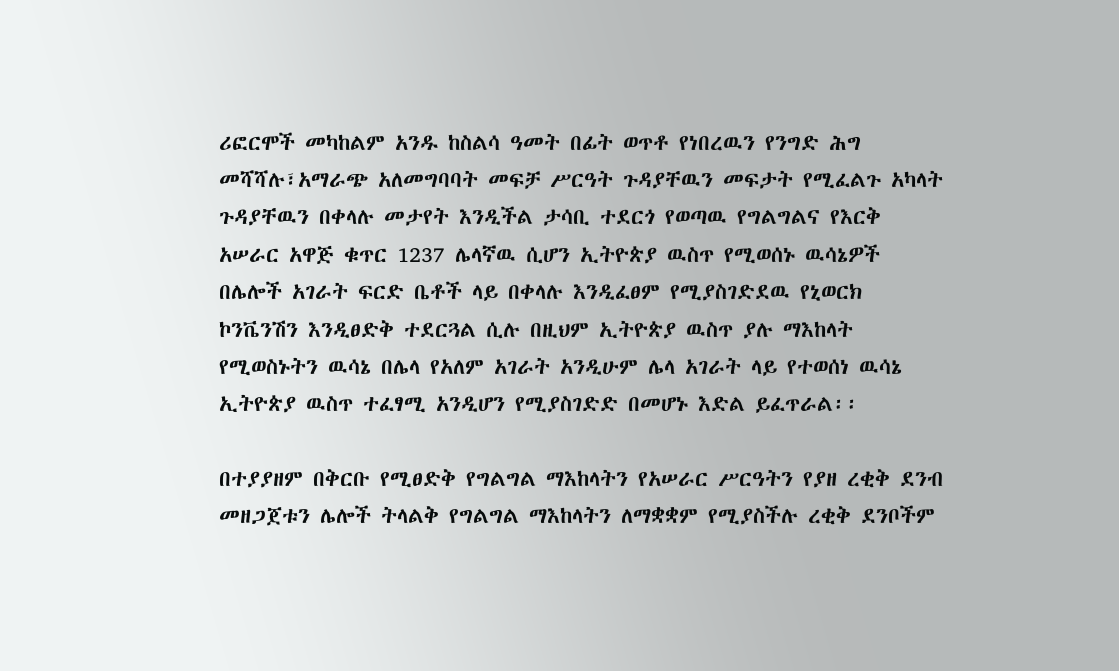ሪፎርሞች መካከልም አንዱ ከስልሳ ዓመት በፊት ወጥቶ የነበረዉን የንግድ ሕግ መሻሻሉ፣አማራጭ አለመግባባት መፍቻ ሥርዓት ጉዳያቸዉን መፍታት የሚፈልጉ አካላት ጉዳያቸዉን በቀላሉ መታየት እንዲችል ታሳቢ ተደርጎ የወጣዉ የግልግልና የእርቅ አሠራር አዋጅ ቁጥር 1237 ሌላኛዉ ሲሆን ኢትዮጵያ ዉስጥ የሚወሰኑ ዉሳኔዎች በሌሎች አገራት ፍርድ ቤቶች ላይ በቀላሉ እንዲፈፀም የሚያስገድደዉ የኒወርክ ኮንቬንሽን እንዲፀድቅ ተደርጓል ሲሉ በዚህም ኢትዮጵያ ዉስጥ ያሉ ማእከላት የሚወስኑትን ዉሳኔ በሌላ የአለም አገራት አንዲሁም ሌላ አገራት ላይ የተወሰነ ዉሳኔ ኢትዮጵያ ዉስጥ ተፈፃሚ አንዲሆን የሚያስገድድ በመሆኑ እድል ይፈጥራል፡፡

በተያያዘም በቅርቡ የሚፀድቅ የግልግል ማእከላትን የአሠራር ሥርዓትን የያዘ ረቂቅ ደንብ መዘጋጀቱን ሌሎች ትላልቅ የግልግል ማእከላትን ለማቋቋም የሚያስችሉ ረቂቅ ደንቦችም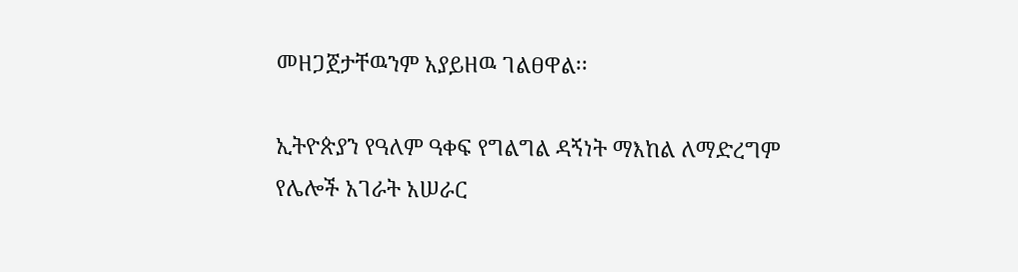መዘጋጀታቸዉንም አያይዘዉ ገልፀዋል፡፡

ኢትዮጵያን የዓለም ዓቀፍ የግልግል ዳኝነት ማእከል ለማድረግም የሌሎች አገራት አሠራር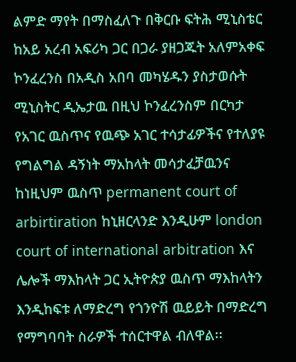ልምድ ማየት በማስፈለጉ በቅርቡ ፍትሕ ሚኒስቴር ከአይ አረብ አፍሪካ ጋር በጋራ ያዘጋጁት አለምአቀፍ ኮንፈረንስ በአዲስ አበባ መካሄዱን ያስታወሱት ሚኒስትር ዲኤታዉ በዚህ ኮንፈረንስም በርካታ የአገር ዉስጥና የዉጭ አገር ተሳታፊዎችና የተለያዩ የግልግል ዳኝነት ማአከላት መሳታፈቻዉንና ከነዚህም ዉስጥ permanent court of arbirtiration ከኒዘርላንድ እንዲሁም london court of international arbitration እና ሌሎች ማእከላት ጋር ኢትዮጵያ ዉስጥ ማእከላትን እንዲከፍቱ ለማድረግ የጎንዮሽ ዉይይት በማድረግ የማግባባት ስራዎች ተሰርተዋል ብለዋል፡፡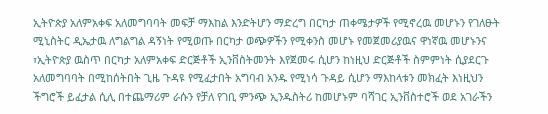ኢትዮጵያ አለምአቀፍ አለመግባባት መፍቻ ማእከል እንድትሆን ማድረግ በርካታ ጠቀሜታዎች የሚኖረዉ መሆኑን የገለፁት ሚኒስትር ዲኤታዉ ለግልግል ዳኝነት የሚወጡ በርካታ ወጭዎችን የሚቀንስ መሆኑ የመጀመሪያዉና ዋነኛዉ መሆኑንና ፣ኢትዮጵያ ዉስጥ በርካታ አለምአቀፍ ድርጅቶች ኢንቨስትመንት እየጀመሩ ሲሆን ከነዚህ ድርጅቶች ስምምነት ሲያደርጉ አለመግባባት በሚከሰትበት ጊዜ ጉዳዩ የሚፈታበት አግባብ አንዱ የሚነሳ ጉዳይ ሲሆን ማእከላቱን መክፈት እነዚህን ችግሮች ይፈታል ሲሊ በተጨማሪም ራሱን የቻለ የገቢ ምንጭ ኢንዱስትሪ ከመሆኑም ባሻገር ኢንቨስተሮች ወደ አገራችን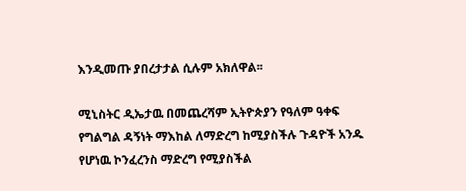እንዲመጡ ያበረታታል ሲሉም አክለዋል፡፡

ሚኒስትር ዲኤታዉ በመጨረሻም ኢትዮጵያን የዓለም ዓቀፍ የግልግል ዳኝነት ማእከል ለማድረግ ከሚያስችሉ ጉዳዮች አንዱ የሆነዉ ኮንፈረንስ ማድረግ የሚያስችል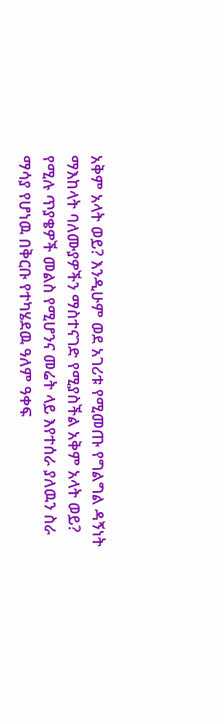አቅም አላት ወይ? እንዲሁም ወደ አገሪቱ የሚመጡ የግልግል ዳኝነት ማእከላት ባለሙያዎችን ማስተናገድ የሚያስችል አቅም አላት ወይ? የሚሉ ጥያቄዎች መልስ የሚሆንና መሬት ላይ እየተሰራ ያለዉን ስራ ማሳያ የሆነዉ በቅርቡ የተካሄደዉ ዓለም ዓቀፍ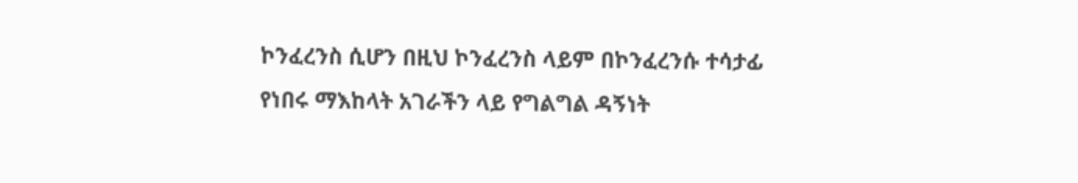ኮንፈረንስ ሲሆን በዚህ ኮንፈረንስ ላይም በኮንፈረንሱ ተሳታፊ የነበሩ ማእከላት አገራችን ላይ የግልግል ዳኝነት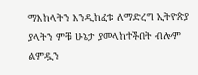ማእከላትን እንዲከፈቱ ለማድረግ ኢትዮጵያ ያላትን ምቹ ሁኔታ ያመላከተችበት ብሎም ልምዷን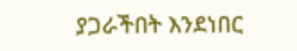ያጋራችበት እንደነበር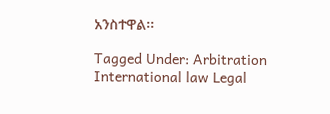አንስተዋል፡፡

Tagged Under: Arbitration International law Legal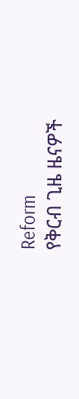Reform
የቅርብ ጊዜ ዜናዎች